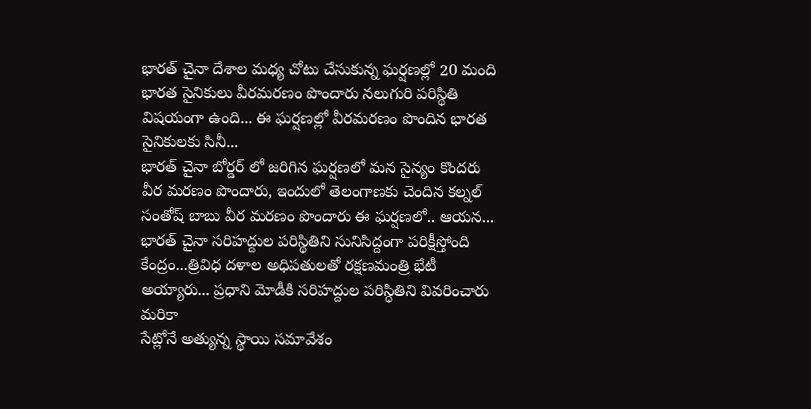భారత్ చైనా దేశాల మధ్య చోటు చేసుకున్న ఘర్షణల్లో 20 మంది భారత సైనికులు వీరమరణం పొందారు నలుగురి పరిస్థితి విషయంగా ఉంది... ఈ ఘర్షణల్లో వీరమరణం పొందిన భారత సైనికులకు సినీ...
భారత్ చైనా బోర్డర్ లో జరిగిన ఘర్షణలో మన సైన్యం కొందరు వీర మరణం పొందారు, ఇందులో తెలంగాణకు చెందిన కల్నల్ సంతోష్ బాబు వీర మరణం పొందారు ఈ ఘర్షణలో.. ఆయన...
భారత్ చైనా సరిహద్దుల పరిస్థితిని సునిసిద్దంగా పరిక్షీస్తోంది కేంద్రం...త్రివిధ దళాల అధిపతులతో రక్షణమంత్రి భేటీ అయ్యారు... ప్రధాని మోడీకి సరిహద్దుల పరిస్ధితిని వివరించారు మరికా
సేట్లోనే అత్యున్న స్థాయి సమావేశం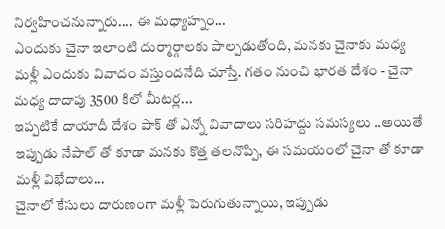నిర్వహించనున్నారు.... ఈ మధ్యాహ్నం...
ఎందుకు చైనా ఇలాంటి దుర్మార్గాలకు పాల్పడుతోంది, మనకు చైనాకు మధ్య మళ్లీ ఎందుకు వివాదం వస్తుందనేది చూస్తే. గతం నుంచి భారత దేశం - చైనా మధ్య దాదాపు 3500 కిలో మీటర్ల...
ఇప్పటికే దాయాదీ దేశం పాక్ తో ఎన్నో వివాదాలు సరిహద్దు సమస్యలు ..అయితే ఇప్పుడు నేపాల్ తో కూడా మనకు కొత్త తలనొప్పి, ఈ సమయంలో చైనా తో కూడా మళ్లీ విభేదాలు...
చైనాలో కేసులు దారుణంగా మళ్లీ పెరుగుతున్నాయి, ఇప్పుడు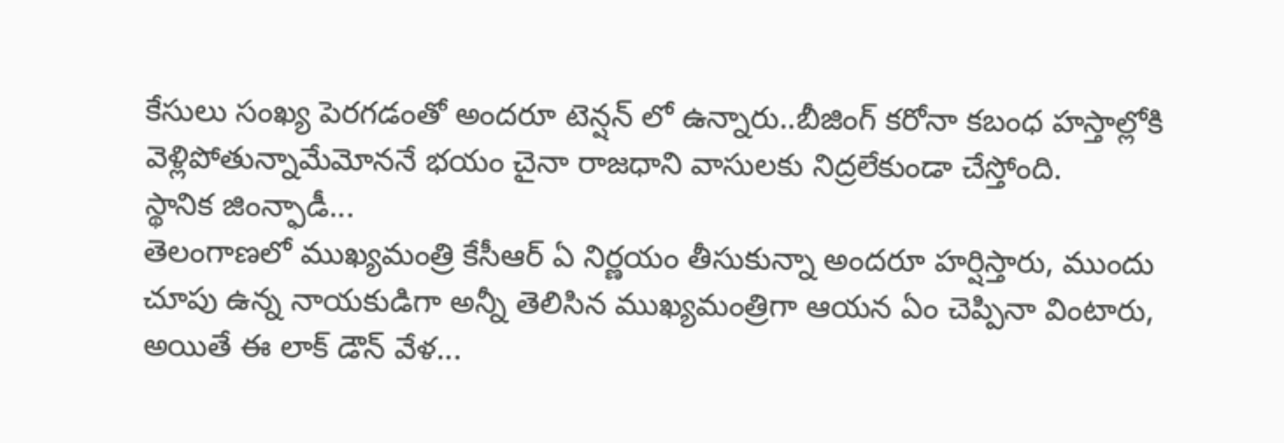కేసులు సంఖ్య పెరగడంతో అందరూ టెన్షన్ లో ఉన్నారు..బీజింగ్ కరోనా కబంధ హస్తాల్లోకి వెళ్లిపోతున్నామేమోననే భయం చైనా రాజధాని వాసులకు నిద్రలేకుండా చేస్తోంది.
స్థానిక జింన్ఫాడీ...
తెలంగాణలో ముఖ్యమంత్రి కేసీఆర్ ఏ నిర్ణయం తీసుకున్నా అందరూ హర్షిస్తారు, ముందు చూపు ఉన్న నాయకుడిగా అన్నీ తెలిసిన ముఖ్యమంత్రిగా ఆయన ఏం చెప్పినా వింటారు, అయితే ఈ లాక్ డౌన్ వేళ...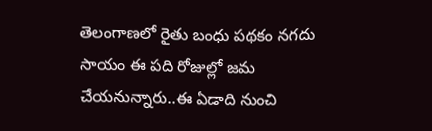తెలంగాణలో రైతు బంధు పథకం నగదు సాయం ఈ పది రోజుల్లో జమ చేయనున్నారు..ఈ ఏడాది నుంచి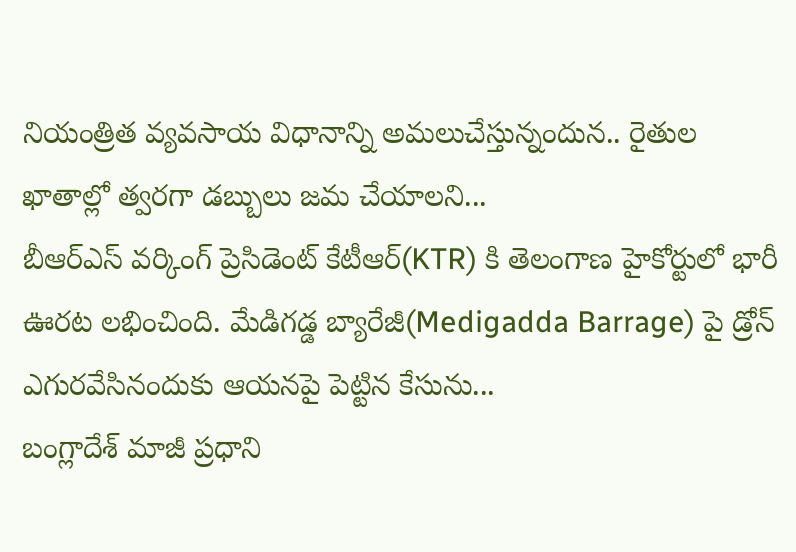నియంత్రిత వ్యవసాయ విధానాన్ని అమలుచేస్తున్నందున.. రైతుల ఖాతాల్లో త్వరగా డబ్బులు జమ చేయాలని...
బీఆర్ఎస్ వర్కింగ్ ప్రెసిడెంట్ కేటీఆర్(KTR) కి తెలంగాణ హైకోర్టులో భారీ ఊరట లభించింది. మేడిగడ్డ బ్యారేజీ(Medigadda Barrage) పై డ్రోన్ ఎగురవేసినందుకు ఆయనపై పెట్టిన కేసును...
బంగ్లాదేశ్ మాజీ ప్రధాని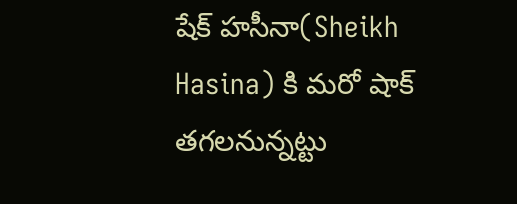షేక్ హసీనా(Sheikh Hasina) కి మరో షాక్ తగలనున్నట్టు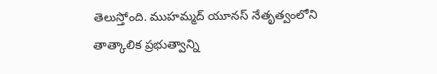తెలుస్తోంది. ముహమ్మద్ యూనస్ నేతృత్వంలోని తాత్కాలిక ప్రభుత్వాన్ని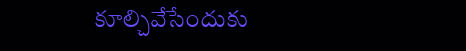కూల్చివేసేందుకు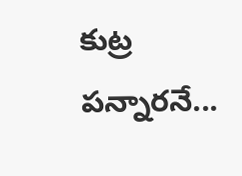కుట్ర పన్నారనే...